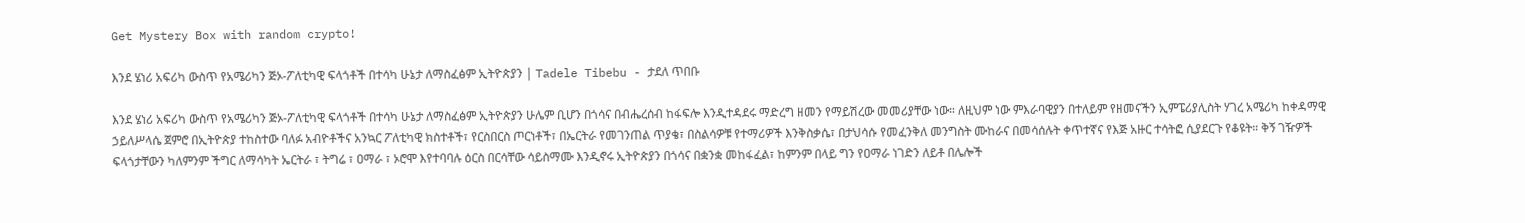Get Mystery Box with random crypto!

እንደ ሄነሪ አፍሪካ ውስጥ የአሜሪካን ጅኦ-ፖለቲካዊ ፍላጎቶች በተሳካ ሁኔታ ለማስፈፅም ኢትዮጵያን | Tadele Tibebu - ታደለ ጥበቡ

እንደ ሄነሪ አፍሪካ ውስጥ የአሜሪካን ጅኦ-ፖለቲካዊ ፍላጎቶች በተሳካ ሁኔታ ለማስፈፅም ኢትዮጵያን ሁሌም ቢሆን በጎሳና በብሔረሰብ ከፋፍሎ እንዲተዳደሩ ማድረግ ዘመን የማይሽረው መመሪያቸው ነው። ለዚህም ነው ምእራባዊያን በተለይም የዘመናችን ኢምፔሪያሊስት ሃገረ አሜሪካ ከቀዳማዊ ኃይለሥላሴ ጀምሮ በኢትዮጵያ ተከስተው ባለፉ አብዮቶችና አንኳር ፖለቲካዊ ክስተቶች፣ የርስበርስ ጦርነቶች፣ በኤርትራ የመገንጠል ጥያቄ፣ በስልሳዎቹ የተማሪዎች እንቅስቃሴ፣ በታህሳሱ የመፈንቅለ መንግስት ሙከራና በመሳሰሉት ቀጥተኛና የእጅ አዙር ተሳትፎ ሲያደርጉ የቆዩት። ቅኝ ገዥዎች ፍላጎታቸውን ካለምንም ችግር ለማሳካት ኤርትራ ፣ ትግሬ ፣ ዐማራ ፣ ኦሮሞ እየተባባሉ ዕርስ በርሳቸው ሳይስማሙ እንዲኖሩ ኢትዮጵያን በጎሳና በቋንቋ መከፋፈል፣ ከምንም በላይ ግን የዐማራ ነገድን ለይቶ በሌሎች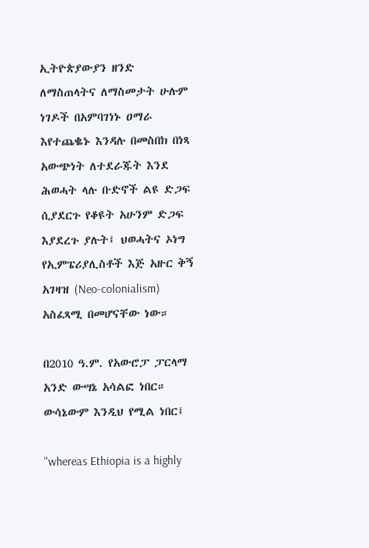ኢትዮጵያውያን ዘንድ ለማስጠላትና ለማስመታት ሁሉም ነገዶች በአምባገነኑ ዐማራ እየተጨቈኑ እንዳሉ በመስበክ በነጻ አውጭነት ለተደራጁት እንደ ሕወሓት ላሉ ቡድኖች ልዩ ድጋፍ ሲያደርጉ የቆዩት አሁንም ድጋፍ እያደረጉ ያሉት፤ ህወሓትና ኦነግ የኢምፔሪያሊስቶች እጅ አዙር ቅኝ አገዛዝ (Neo-colonialism) አስፈጻሚ በመሆናቸው ነው።

በ2010 ዓ.ም. የአውሮፓ ፓርላማ አንድ ውሣኔ አሳልፎ ነበር። ውሳኔውም እንዲህ የሚል ነበር፤

"whereas Ethiopia is a highly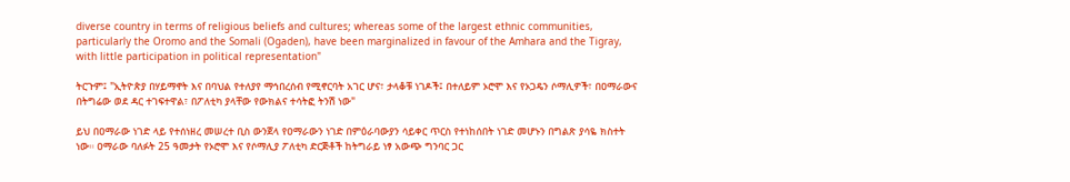diverse country in terms of religious beliefs and cultures; whereas some of the largest ethnic communities, particularly the Oromo and the Somali (Ogaden), have been marginalized in favour of the Amhara and the Tigray, with little participation in political representation"

ትርጉም፤ "ኢትዮጵያ በሃይማኖት እና በባህል የተለያየ ማኅበረሰብ የሚኖርባት አገር ሆና፣ ታላቆቹ ነገዶች፤ በተለይም ኦሮሞ እና የኦጋዴን ሶማሊዎች፣ በዐማራውና በትግሬው ወደ ዳር ተገፍተዋል፣ በፖለቲካ ያላቸው የውክልና ተሳትፎ ትንሽ ነው"

ይህ በዐማራው ነገድ ላይ የተሰነዘረ መሠረተ ቢስ ውንጀላ የዐማራውን ነገድ በምዕራባውያን ሳይቀር ጥርስ የተነከሰበት ነገድ መሆኑን በግልጽ ያሳዬ ክስተት ነው። ዐማራው ባለፉት 25 ዓመታት የኦሮሞ እና የሶማሊያ ፖለቲካ ድርጅቶች ከትግራይ ነፃ አውጭ ግንባር ጋር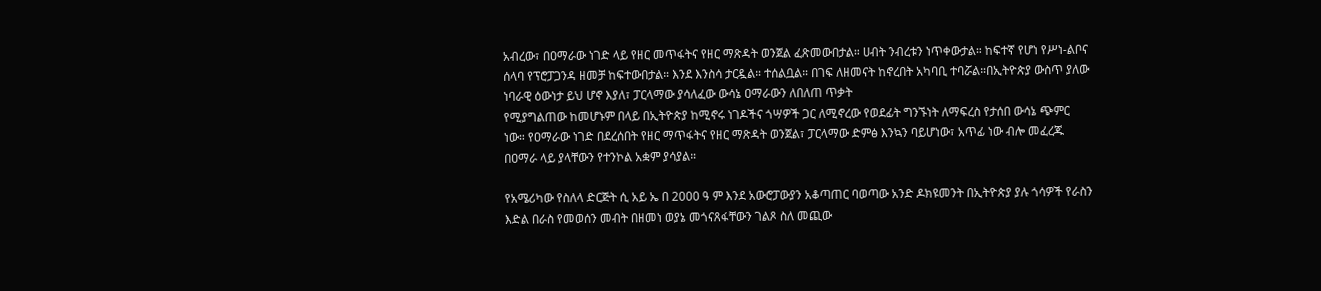አብረው፣ በዐማራው ነገድ ላይ የዘር መጥፋትና የዘር ማጽዳት ወንጀል ፈጽመውበታል። ሀብት ንብረቱን ነጥቀውታል። ከፍተኛ የሆነ የሥነ-ልቦና ሰላባ የፕሮፓጋንዳ ዘመቻ ከፍተውበታል። እንደ እንስሳ ታርዷል። ተሰልቧል። በገፍ ለዘመናት ከኖረበት አካባቢ ተባሯል።በኢትዮጵያ ውስጥ ያለው ነባራዊ ዕውነታ ይህ ሆኖ እያለ፣ ፓርላማው ያሳለፈው ውሳኔ ዐማራውን ለበለጠ ጥቃት
የሚያግልጠው ከመሆኑም በላይ በኢትዮጵያ ከሚኖሩ ነገዶችና ጎሣዎች ጋር ለሚኖረው የወደፊት ግንኙነት ለማፍረስ የታሰበ ውሳኔ ጭምር ነው። የዐማራው ነገድ በደረሰበት የዘር ማጥፋትና የዘር ማጽዳት ወንጀል፣ ፓርላማው ድምፅ እንኳን ባይሆነው፣ አጥፊ ነው ብሎ መፈረጁ በዐማራ ላይ ያላቸውን የተንኮል አቋም ያሳያል።

የአሜሪካው የስለላ ድርጅት ሲ አይ ኤ በ 2000 ዓ ም እንደ አውሮፓውያን አቆጣጠር ባወጣው አንድ ዶክዩመንት በኢትዮጵያ ያሉ ጎሳዎች የራስን እድል በራስ የመወሰን መብት በዘመነ ወያኔ መጎናጸፋቸውን ገልጾ ስለ መጪው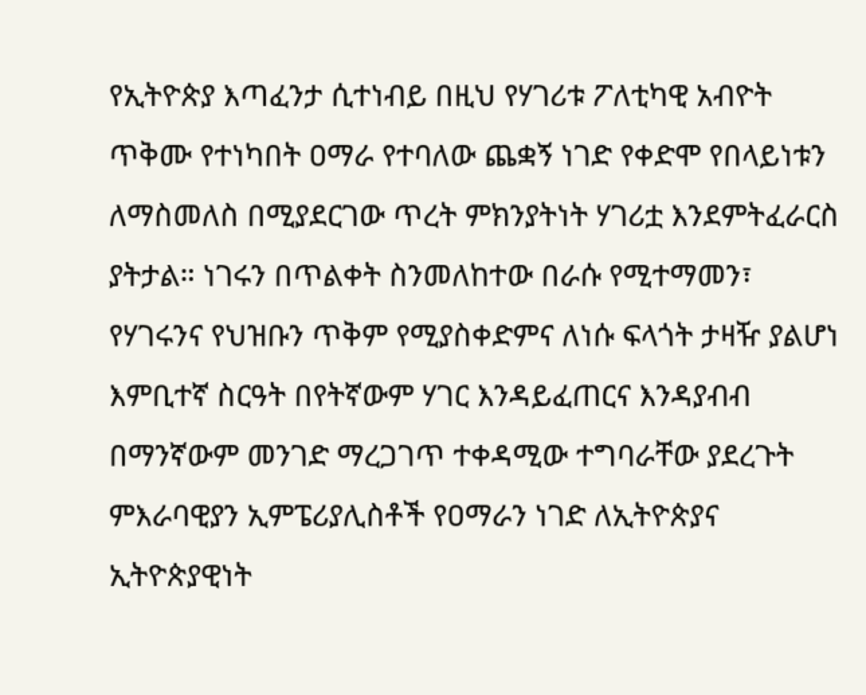የኢትዮጵያ እጣፈንታ ሲተነብይ በዚህ የሃገሪቱ ፖለቲካዊ አብዮት ጥቅሙ የተነካበት ዐማራ የተባለው ጨቋኝ ነገድ የቀድሞ የበላይነቱን ለማስመለስ በሚያደርገው ጥረት ምክንያትነት ሃገሪቷ እንደምትፈራርስ ያትታል። ነገሩን በጥልቀት ስንመለከተው በራሱ የሚተማመን፣ የሃገሩንና የህዝቡን ጥቅም የሚያስቀድምና ለነሱ ፍላጎት ታዛዥ ያልሆነ እምቢተኛ ስርዓት በየትኛውም ሃገር እንዳይፈጠርና እንዳያብብ በማንኛውም መንገድ ማረጋገጥ ተቀዳሚው ተግባራቸው ያደረጉት ምእራባዊያን ኢምፔሪያሊስቶች የዐማራን ነገድ ለኢትዮጵያና ኢትዮጵያዊነት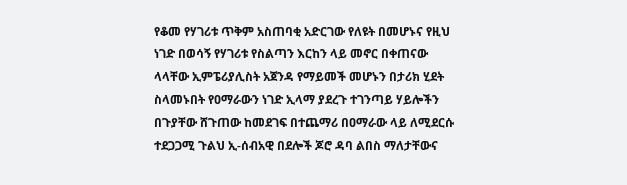የቆመ የሃገሪቱ ጥቅም አስጠባቂ አድርገው የለዩት በመሆኑና የዚህ ነገድ በወሳኝ የሃገሪቱ የስልጣን እርከን ላይ መኖር በቀጠናው ላላቸው ኢምፔሪያሊስት አጀንዳ የማይመች መሆኑን በታሪክ ሂደት ስላመኑበት የዐማራውን ነገድ ኢላማ ያደረጉ ተገንጣይ ሃይሎችን በጉያቸው ሸጉጠው ከመደገፍ በተጨማሪ በዐማራው ላይ ለሚደርሱ ተደጋጋሚ ጉልህ ኢ-ሰብአዊ በደሎች ጆሮ ዳባ ልበስ ማለታቸውና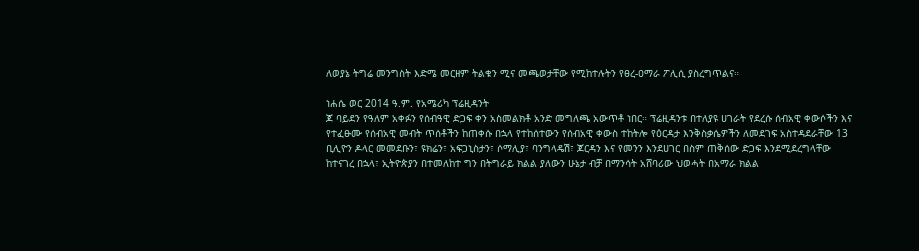ለወያኔ ትግሬ መንግስት እድሜ መርዘም ትልቁን ሚና መጫወታቸው የሚከተሉትን የፀረ-ዐማራ ፖሊሲ ያስረግጥልና።

ነሐሴ ወር 2014 ዓ.ም. የአሜሪካ ፕሬዚዳንት
ጆ ባይደን የዓለም አቀፉን የሰብዓዊ ድጋፍ ቀን አስመልክቶ አንድ መግለጫ አውጥቶ ነበር። ፕሬዚዳንቱ በተለያዩ ሀገራት የደረሱ ሰብአዊ ቀውሶችን እና የተፈፁሙ የሰብአዊ መብት ጥሰቶችን ከጠቀሱ በኋላ የተከሰተውን የሰብአዊ ቀውስ ተከትሎ የዕርዳታ እንቅስቃሴዎችን ለመደገፍ አስተዳደራቸው 13 ቢሊዮን ዶላር መመደቡን፣ ዩክሬን፣ አፍጋኒስታን፣ ሶማሊያ፣ ባንግላዴሽ፣ ጆርዳን እና የመንን እንደሀገር በስም ጠቅሰው ድጋፍ እንደሚደረግላቸው ከተናገረ በኋላ፣ ኢትዮጵያን በተመለከተ ግን በትግራይ ክልል ያለውን ሁኔታ ብቻ በማንሳት አሸባሪው ህወሓት በአማራ ክልል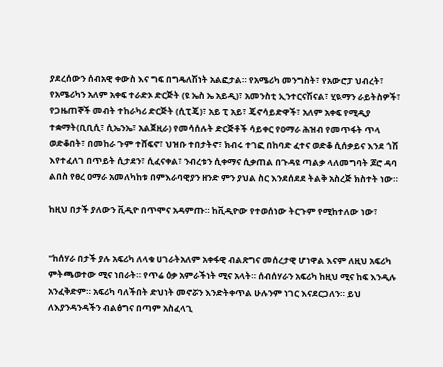ያደረሰውን ሰብአዊ ቀውስ እና ግፍ በግዴለሽነት አልፎታል። የአሜሪካ መንግስት፣ የአውሮፓ ህብረት፣ የአሜሪካን አለም አቀፍ ተራድኦ ድርጅት (ዩ ኤስ ኤ አይዲ)፣ አመንስቲ ኢንተርናሽናል፣ ሂዪማን ራይትስዎች፣ የጋዜጠኞች መብት ተከራካሪ ድርጅት (ሲፒጄ)፣ አይ ፒ አይ፣ ጄኖሳይድዋች፣ አለም አቀፍ የሚዲያ ተቋማት(ቢቢሲ፣ ሲኤንኤ፣ አልጀዚራ) የመሳሰሉት ድርጅቶች ሳይቀር የዐማራ ሕዝብ የመጥፋት ጥላ ወድቆበት፣ በመከራ ጉም ተሸፍኖ፣ ህዝቡ ተበታትኖ፣ ክብሩ ተገፎ በከባድ ፈተና ወድቆ ሲሰቃይና እንደ ጎሽ እየተፈለገ በጥይት ሲታደን፣ ሲፈናቀል፣ ንብረቱን ሲቀማና ሲቃጠል በጉዳዩ ጣልቃ ላለመግባት ጆሮ ዳባ ልበስ የፀረ ዐማራ አመለካከቱ በምእራባዊያን ዘንድ ምን ያህል ስር እንደሰደደ ትልቅ አስረጅ ክስተት ነው።

ከዚህ በታች ያለውን ቪዲዮ በጥሞና አዳምጡ። ከቪዲዮው የተወሰነው ትርጉም የሚከተለው ነው፣


"ከሰሃራ በታች ያሉ አፍሪካ ለላቁ ሀገራትአለም አቀፋዊ ብልጽግና መሰረታዊ ሆነዋል እናም ለዚህ አፍሪካ ምትጫወተው ሚና ነበራት። የጥሬ ዕቃ አምራችነት ሚና አላት። ሰብሰሃራን አፍሪካ ከዚህ ሚና ከፍ እንዲሉ አንፈቅድም። አፍሪካ ባለችበት ድህነት መኖሯን እንድትቀጥል ሁሉንም ነገር እናደርጋለን። ይህ ለእያንዳንዳችን ብልፅግና በጣም አስፈላጊ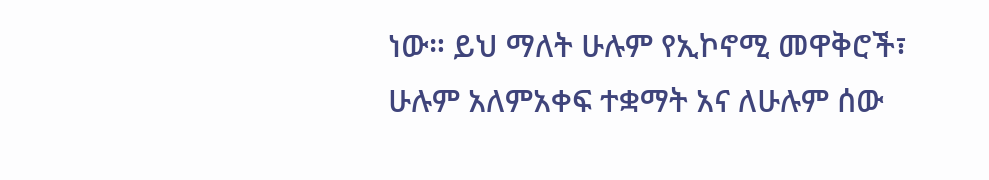ነው። ይህ ማለት ሁሉም የኢኮኖሚ መዋቅሮች፣ ሁሉም አለምአቀፍ ተቋማት አና ለሁሉም ሰው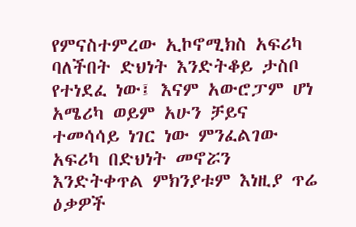የምናስተምረው ኢኮኖሚክስ አፍሪካ ባለችበት ድህነት እንድትቆይ ታስቦ የተነደፈ ነው፤ እናም አውሮፓም ሆነ አሜሪካ ወይም አሁን ቻይና ተመሳሳይ ነገር ነው ምንፈልገው አፍሪካ በድህነት መኖሯን እንድትቀጥል ምክንያቱም እነዚያ ጥሬ ዕቃዎች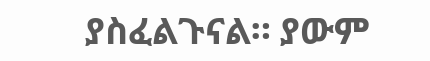ያስፈልጉናል። ያውም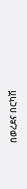በወረደና በርካሽ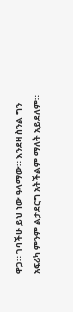ዋጋ። ገባችሁ ይህ ነው ዓላማው። እንደዛ ስንል ግን አፍሪካ ምንም ልታደርግ አትችልም ማለት አይደለም።